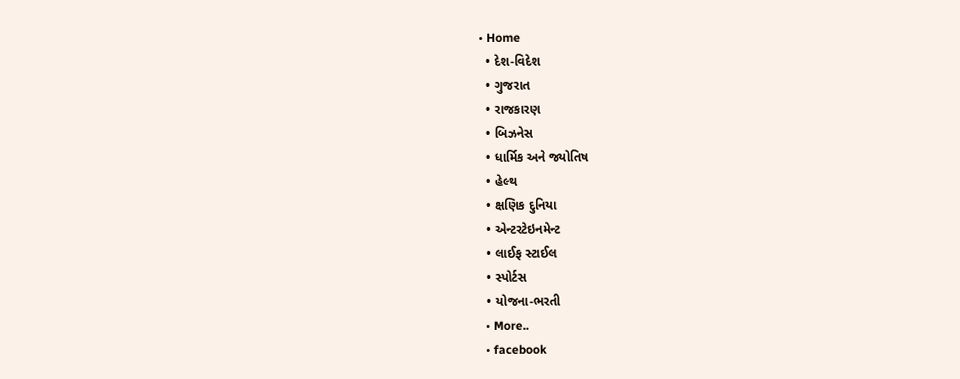• Home
  • દેશ-વિદેશ
  • ગુજરાત
  • રાજકારણ
  • બિઝનેસ
  • ધાર્મિક અને જ્યોતિષ
  • હેલ્થ
  • ક્ષણિક દુનિયા
  • એન્ટરટેઇનમેન્ટ
  • લાઈફ સ્ટાઈલ
  • સ્પોર્ટસ
  • યોજના-ભરતી
  • More..
  • facebook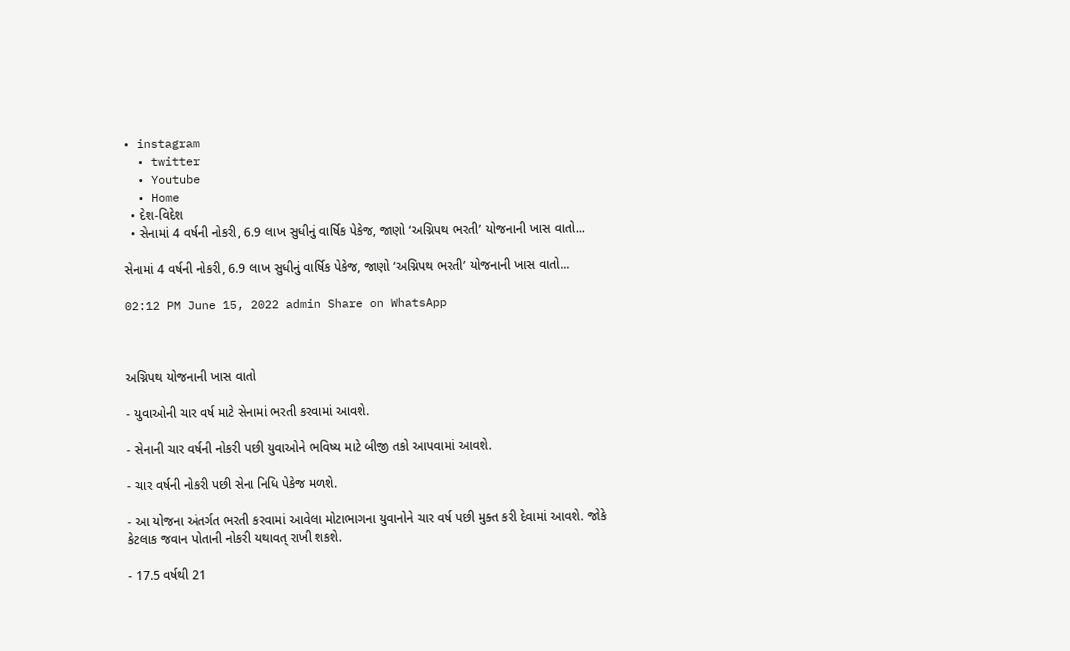• instagram
  • twitter
  • Youtube
  • Home
  • દેશ-વિદેશ
  • સેનામાં 4 વર્ષની નોકરી, 6.9 લાખ સુધીનું વાર્ષિક પેકેજ, જાણો ‘અગ્નિપથ ભરતી’ યોજનાની ખાસ વાતો...

સેનામાં 4 વર્ષની નોકરી, 6.9 લાખ સુધીનું વાર્ષિક પેકેજ, જાણો ‘અગ્નિપથ ભરતી’ યોજનાની ખાસ વાતો...

02:12 PM June 15, 2022 admin Share on WhatsApp



અગ્નિપથ યોજનાની ખાસ વાતો

- યુવાઓની ચાર વર્ષ માટે સેનામાં ભરતી કરવામાં આવશે.

- સેનાની ચાર વર્ષની નોકરી પછી યુવાઓને ભવિષ્ય માટે બીજી તકો આપવામાં આવશે.

- ચાર વર્ષની નોકરી પછી સેના નિધિ પેકેજ મળશે.

- આ યોજના અંતર્ગત ભરતી કરવામાં આવેલા મોટાભાગના યુવાનોને ચાર વર્ષ પછી મુક્ત કરી દેવામાં આવશે. જોકે કેટલાક જવાન પોતાની નોકરી યથાવત્ રાખી શકશે.

- 17.5 વર્ષથી 21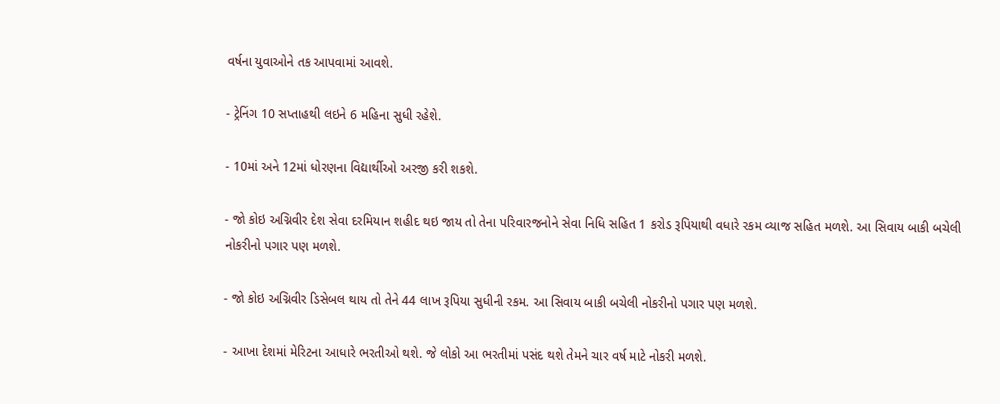વર્ષના યુવાઓને તક આપવામાં આવશે.

- ટ્રેનિંગ 10 સપ્તાહથી લઇને 6 મહિના સુધી રહેશે.

- 10માં અને 12માં ધોરણના વિદ્યાર્થીઓ અરજી કરી શકશે.

- જો કોઇ અગ્નિવીર દેશ સેવા દરમિયાન શહીદ થઇ જાય તો તેના પરિવારજનોને સેવા નિધિ સહિત 1 કરોડ રૂપિયાથી વધારે રકમ વ્યાજ સહિત મળશે. આ સિવાય બાકી બચેલી નોકરીનો પગાર પણ મળશે.

- જો કોઇ અગ્નિવીર ડિસેબલ થાય તો તેને 44 લાખ રૂપિયા સુધીની રકમ. આ સિવાય બાકી બચેલી નોકરીનો પગાર પણ મળશે.

- આખા દેશમાં મેરિટના આધારે ભરતીઓ થશે. જે લોકો આ ભરતીમાં પસંદ થશે તેમને ચાર વર્ષ માટે નોકરી મળશે.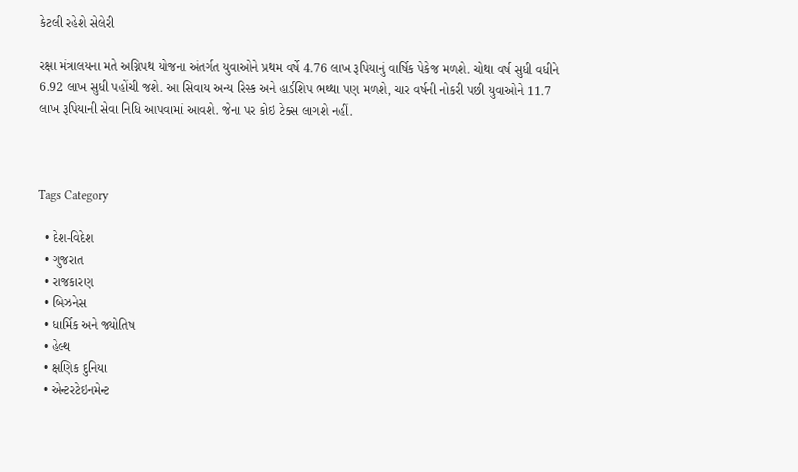કેટલી રહેશે સેલેરી

રક્ષા મંત્રાલયના મતે અગ્નિપથ યોજના અંતર્ગત યુવાઓને પ્રથમ વર્ષે 4.76 લાખ રૂપિયાનું વાર્ષિક પેકેજ મળશે. ચોથા વર્ષ સુધી વધીને 6.92 લાખ સુધી પહોંચી જશે. આ સિવાય અન્ય રિસ્ક અને હાર્ડશિપ ભથ્થા પણ મળશે, ચાર વર્ષની નોકરી પછી યુવાઓને 11.7 લાખ રૂપિયાની સેવા નિધિ આપવામાં આવશે. જેના પર કોઇ ટેક્સ લાગશે નહીં.



Tags Category

  • દેશ-વિદેશ
  • ગુજરાત
  • રાજકારણ
  • બિઝનેસ
  • ધાર્મિક અને જ્યોતિષ
  • હેલ્થ
  • ક્ષણિક દુનિયા
  • એન્ટરટેઇનમેન્ટ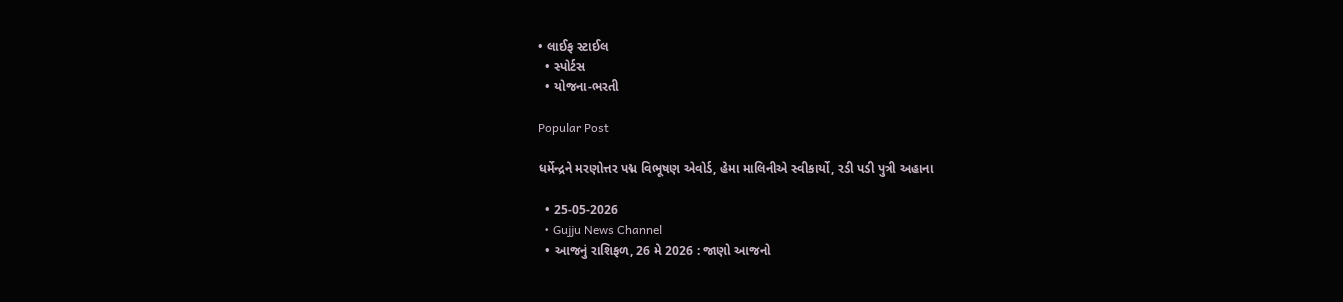• લાઈફ સ્ટાઈલ
  • સ્પોર્ટસ
  • યોજના-ભરતી

Popular Post

ધર્મેન્દ્રને મરણોત્તર પદ્મ વિભૂષણ એવોર્ડ, હેમા માલિનીએ સ્વીકાર્યો, રડી પડી પુત્રી અહાના

  • 25-05-2026
  • Gujju News Channel
  • આજનું રાશિફળ, 26 મે 2026 : જાણો આજનો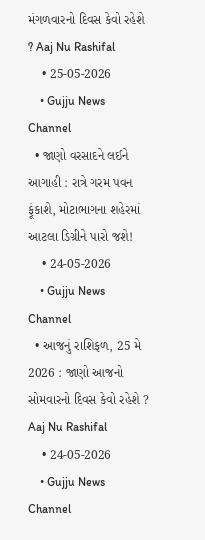મંગળવારનો દિવસ કેવો રહેશે ? Aaj Nu Rashifal
    • 25-05-2026
    • Gujju News Channel
  • જાણો વરસાદને લઈને આગાહી : રાત્રે ગરમ પવન ફૂંકાશે, મોટાભાગના શહેરમાં આટલા ડિગ્રીને પારો જશે!
    • 24-05-2026
    • Gujju News Channel
  • આજનું રાશિફળ, 25 મે 2026 : જાણો આજનો સોમવારનો દિવસ કેવો રહેશે ? Aaj Nu Rashifal
    • 24-05-2026
    • Gujju News Channel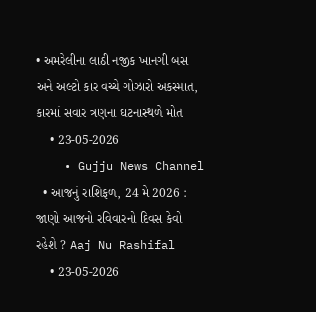• અમરેલીના લાઠી નજીક ખાનગી બસ અને અલ્ટો કાર વચ્ચે ગોઝારો અકસ્માત, કારમાં સવાર ત્રણના ઘટનાસ્થળે મોત
    • 23-05-2026
    • Gujju News Channel
  • આજનું રાશિફળ, 24 મે 2026 : જાણો આજનો રવિવારનો દિવસ કેવો રહેશે ? Aaj Nu Rashifal
    • 23-05-2026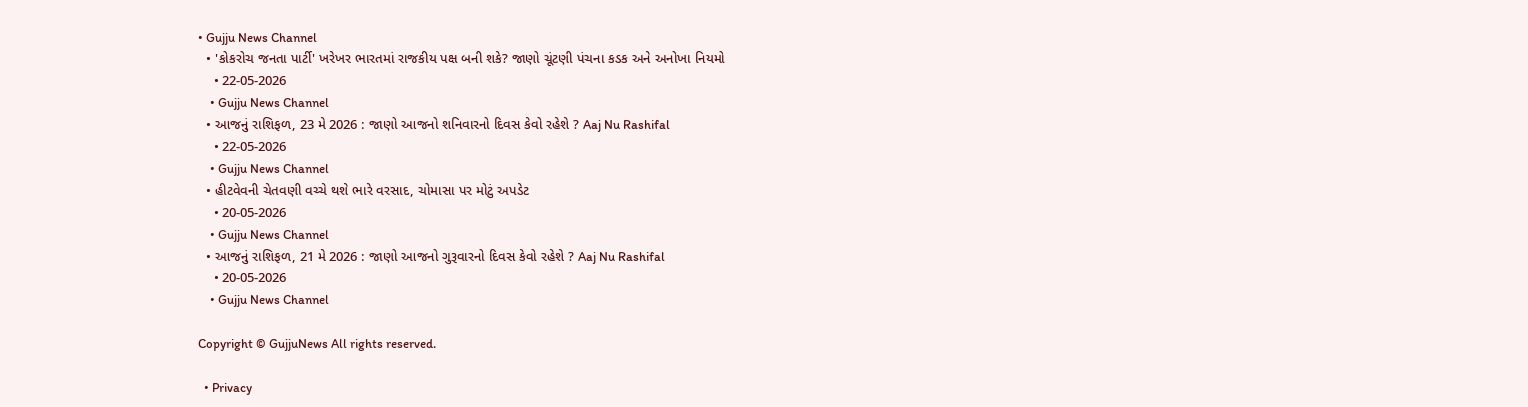• Gujju News Channel
  • 'કોકરોચ જનતા પાર્ટી' ખરેખર ભારતમાં રાજકીય પક્ષ બની શકે? જાણો ચૂંટણી પંચના કડક અને અનોખા નિયમો
    • 22-05-2026
    • Gujju News Channel
  • આજનું રાશિફળ, 23 મે 2026 : જાણો આજનો શનિવારનો દિવસ કેવો રહેશે ? Aaj Nu Rashifal
    • 22-05-2026
    • Gujju News Channel
  • હીટવેવની ચેતવણી વચ્ચે થશે ભારે વરસાદ, ચોમાસા પર મોટું અપડેટ
    • 20-05-2026
    • Gujju News Channel
  • આજનું રાશિફળ, 21 મે 2026 : જાણો આજનો ગુરૂવારનો દિવસ કેવો રહેશે ? Aaj Nu Rashifal
    • 20-05-2026
    • Gujju News Channel

Copyright © GujjuNews All rights reserved.

  • Privacy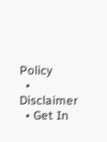Policy
  • Disclaimer
  • Get In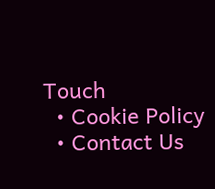Touch
  • Cookie Policy
  • Contact Us